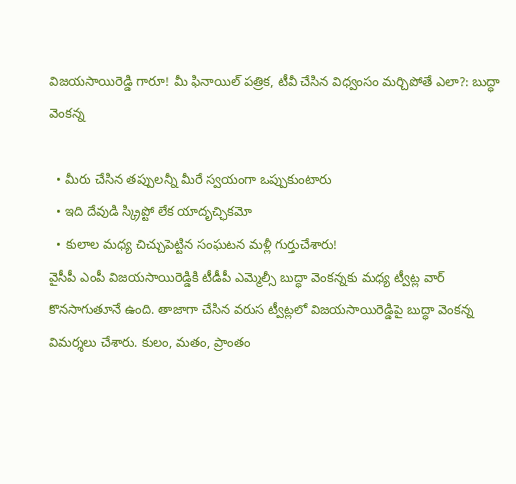విజయసాయిరెడ్డి గారూ! మీ ఫినాయిల్ పత్రిక, టీవీ చేసిన విధ్వంసం మర్చిపోతే ఎలా?: బుద్ధా వెంకన్న

  • మీరు చేసిన తప్పులన్నీ మీరే స్వయంగా ఒప్పుకుంటారు
  • ఇది దేవుడి స్క్రిప్టో లేక యాదృచ్ఛికమో
  • కులాల మధ్య చిచ్చుపెట్టిన సంఘటన మళ్లీ గుర్తుచేశారు!
వైసీపీ ఎంపీ విజయసాయిరెడ్డికి టీడీపీ ఎమ్మెల్సీ బుద్ధా వెంకన్నకు మధ్య ట్వీట్ల వార్ కొనసాగుతూనే ఉంది. తాజాగా చేసిన వరుస ట్వీట్లలో విజయసాయిరెడ్డిపై బుద్ధా వెంకన్న విమర్శలు చేశారు. కులం, మతం, ప్రాంతం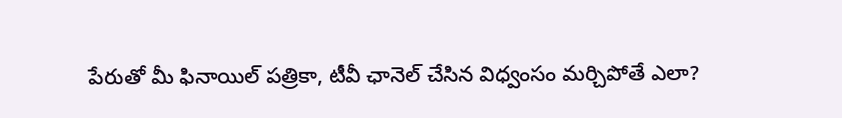పేరుతో మీ ఫినాయిల్ పత్రికా, టీవీ ఛానెల్ చేసిన విధ్వంసం మర్చిపోతే ఎలా?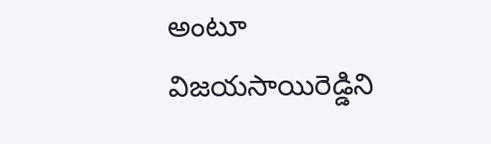అంటూ విజయసాయిరెడ్డిని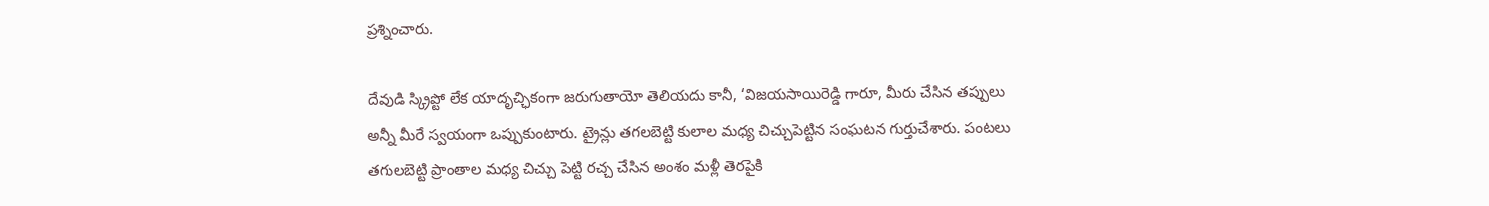ప్రశ్నించారు.

దేవుడి స్క్రిప్టో లేక యాదృచ్ఛికంగా జరుగుతాయో తెలియదు కానీ, ‘విజయసాయిరెడ్డి గారూ, మీరు చేసిన తప్పులు అన్నీ మీరే స్వయంగా ఒప్పుకుంటారు. ట్రైన్లు తగలబెట్టి కులాల మధ్య చిచ్చుపెట్టిన సంఘటన గుర్తుచేశారు. పంటలు తగులబెట్టి ప్రాంతాల మధ్య చిచ్చు పెట్టి రచ్చ చేసిన అంశం మళ్లీ తెరపైకి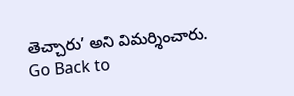తెచ్చారు’ అని విమర్శించారు.
Go Back to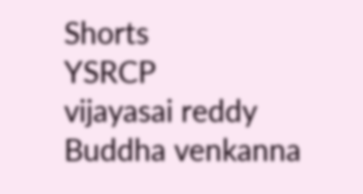Shorts
YSRCP
vijayasai reddy
Buddha venkanna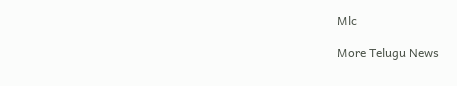Mlc

More Telugu News